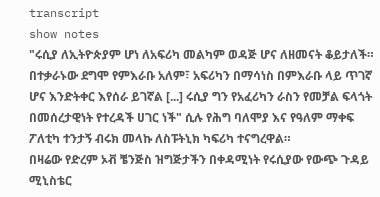transcript
show notes
"ሩሲያ ለኢትዮጵያም ሆነ ለአፍሪካ መልካም ወዳጅ ሆና ለዘመናት ቆይታለች። በተቃራኑው ደግሞ የምእራቡ አለም፣ አፍሪካን በማሳነስ በምእራቡ ላይ ጥገኛ ሆና እንድትቀር እየሰራ ይገኛል [...] ሩሲያ ግን የአፈሪካን ራስን የመቻል ፍላጎት በመሰረታዊነት የተረዳች ሀገር ነች" ሲሉ የሕግ ባለሞያ እና የዓለም ማቀፍ ፖለቲካ ተንታኝ ብሩክ መላኩ ለስፑትኒክ ካፍሪካ ተናግረዋል።
በዛሬው የድረም ኦቭ ቼንጅስ ዝግጅታችን በቀዳሚነት የሩሲያው የውጭ ጉዳይ ሚኒስቴር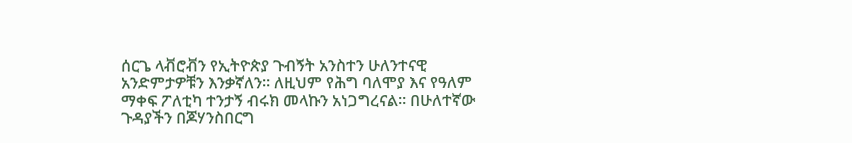ሰርጌ ላቭሮቭን የኢትዮጵያ ጉብኝት አንስተን ሁለንተናዊ አንድምታዎቹን እንቃኛለን። ለዚህም የሕግ ባለሞያ እና የዓለም ማቀፍ ፖለቲካ ተንታኝ ብሩክ መላኩን አነጋግረናል። በሁለተኛው ጉዳያችን በጆሃንስበርግ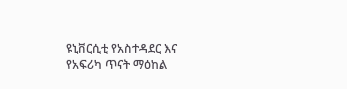ዩኒቨርሲቲ የአስተዳደር እና የአፍሪካ ጥናት ማዕከል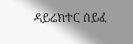ዳይሬክተር ሰይፈ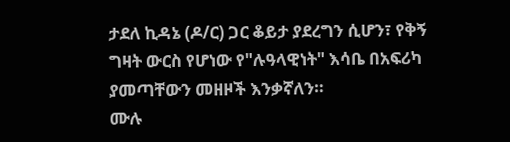ታደለ ኪዳኔ (ዶ/ር) ጋር ቆይታ ያደረግን ሲሆን፣ የቅኝ ግዛት ውርስ የሆነው የ"ሉዓላዊነት" እሳቤ በአፍሪካ ያመጣቸውን መዘዞች እንቃኛለን።
ሙሉ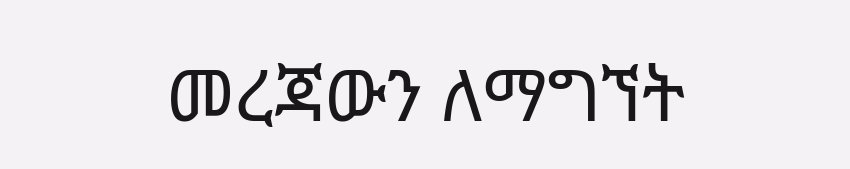መረጃውን ለማግኘት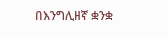በእንግሊዘኛ ቋንቋ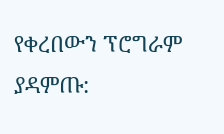የቀረበውን ፕሮግራም ያዳምጡ: